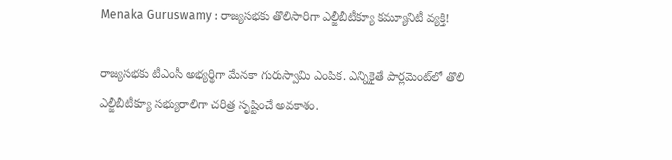Menaka Guruswamy : రాజ్యసభకు తొలిసారిగా ఎల్జీబీటీక్యూ కమ్యూనిటీ వ్యక్తి!

రాజ్యసభకు టీఎంసీ అభ్యర్థిగా మేనకా గురుస్వామి ఎంపిక. ఎన్నికైతే పార్లమెంట్‌లో తొలి ఎల్జీబీటీక్యూ సభ్యురాలిగా చరిత్ర సృష్టించే అవకాశం.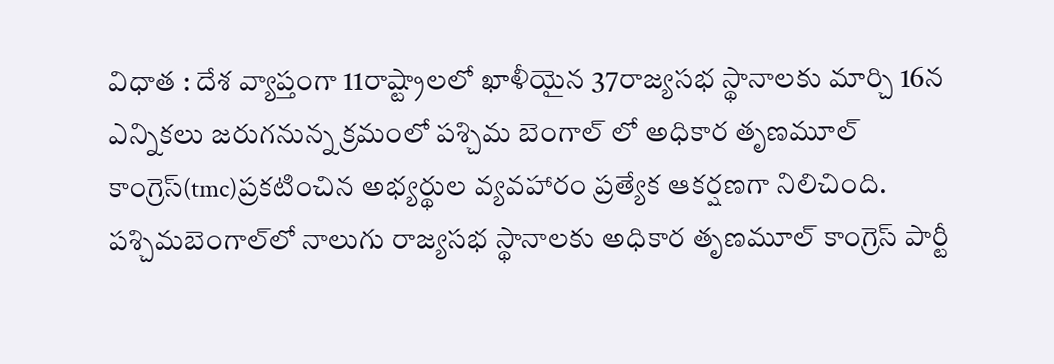విధాత : దేశ వ్యాప్తంగా 11రాష్ట్రాలలో ఖాళీయైన 37రాజ్యసభ స్థానాలకు మార్చి 16న ఎన్నికలు జరుగనున్న క్రమంలో పశ్చిమ బెంగాల్ లో అధికార తృణమూల్ కాంగ్రెస్(tmc)ప్రకటించిన అభ్యర్థుల వ్యవహారం ప్రత్యేక ఆకర్షణగా నిలిచింది. పశ్చిమబెంగాల్‌లో నాలుగు రాజ్యసభ స్థానాలకు అధికార తృణమూల్ కాంగ్రెస్‌ పార్టీ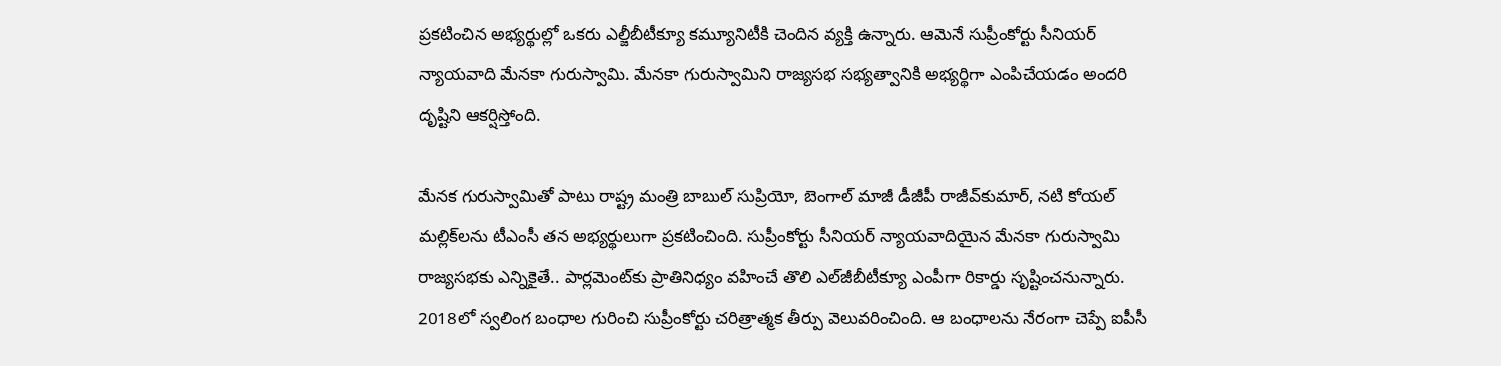ప్రకటించిన అభ్యర్థుల్లో ఒకరు ఎల్జీబీటీక్యూ కమ్యూనిటీకి చెందిన వ్యక్తి ఉన్నారు. ఆమెనే సుప్రీంకోర్టు సీనియర్ న్యాయవాది మేనకా గురుస్వామి. మేనకా గురుస్వామిని రాజ్యసభ సభ్యత్వానికి అభ్యర్థిగా ఎంపిచేయడం అందరి దృష్టిని ఆకర్షిస్తోంది.

మేనక గురుస్వామితో పాటు రాష్ట్ర మంత్రి బాబుల్‌ సుప్రియో, బెంగాల్‌ మాజీ డీజీపీ రాజీవ్‌కుమార్, నటి కోయల్‌ మల్లిక్‌లను టీఎంసీ తన అభ్యర్థులుగా ప్రకటించింది. సుప్రీంకోర్టు సీనియర్ న్యాయవాదియైన మేనకా గురుస్వామి రాజ్యసభకు ఎన్నికైతే.. పార్లమెంట్‌కు ప్రాతినిధ్యం వహించే తొలి ఎల్‌జీబీటీక్యూ ఎంపీగా రికార్డు సృష్టించనున్నారు. 2018లో స్వలింగ బంధాల గురించి సుప్రీంకోర్టు చరిత్రాత్మక తీర్పు వెలువరించింది. ఆ బంధాలను నేరంగా చెప్పే ఐపీసీ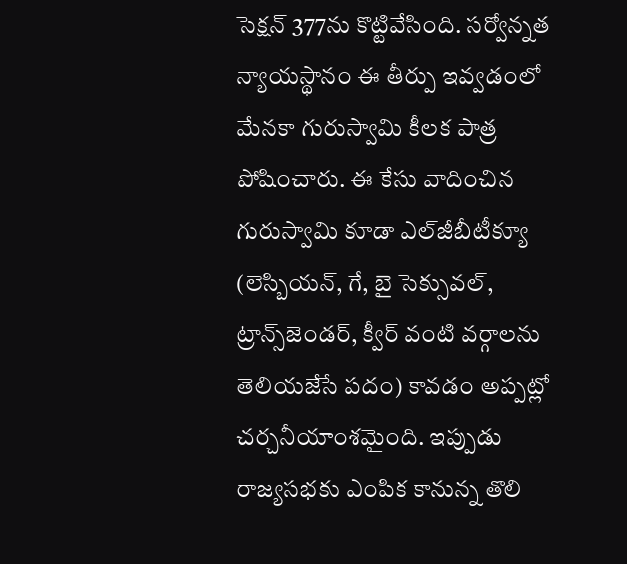సెక్షన్ 377ను కొట్టివేసింది. సర్వోన్నత న్యాయస్థానం ఈ తీర్పు ఇవ్వడంలో మేనకా గురుస్వామి కీలక పాత్ర పోషించారు. ఈ కేసు వాదించిన గురుస్వామి కూడా ఎల్‌జీబీటీక్యూ (లెస్బియన్, గే, బై సెక్సువల్, ట్రాన్స్‌జెండర్, క్వీర్ వంటి వర్గాలను తెలియజేసే పదం) కావడం అప్పట్లో చర్చనీయాంశమైంది. ఇప్పుడు రాజ్యసభకు ఎంపిక కానున్న తొలి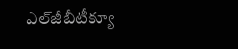ఎల్‌జీబీటీక్యూ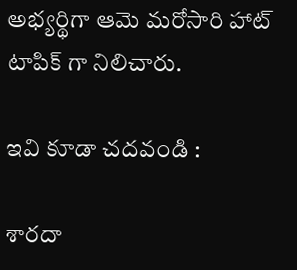అభ్యర్థిగా ఆమె మరోసారి హాట్ టాపిక్ గా నిలిచారు.

ఇవి కూడా చదవండి :

శారదా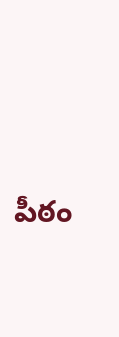పీఠం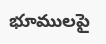భూములపై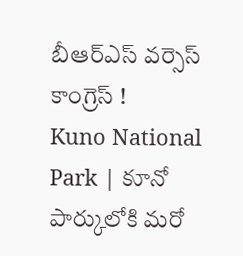బీఆర్ఎస్ వర్సెస్ కాంగ్రెస్ !
Kuno National Park | కూనో పార్కులోకి మరో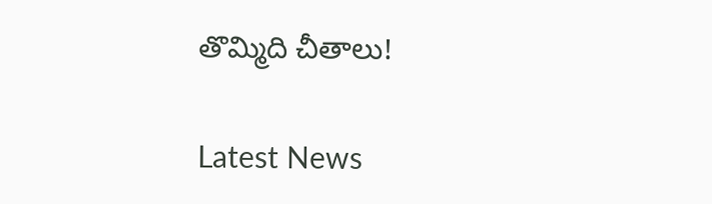తొమ్మిది చీతాలు!

Latest News